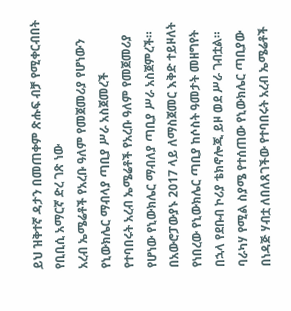ይህ ዝቅተኛ ዳታን በመጠቀም ጽሑፍ ብቻ የሚቀርብበት የቢቢሲ አማርኛ ድረ ገጽ ነው
አረብ ኤሜሬቶች የአረቡ ዓለም የመጀመሪያ የሆነውን የኒውክሌር ማብላያ ጣቢያ ሥራ አስጀመረች
የተባበሩት አረብ ኤሜሬቶች የአረቡ ዓለም የመጀመሪያ የሆነው የኒውክሌር ማብለያ ጣቢያ ሥራ አስጀምረች።
በአውሮፓውያኑ 2017 ላይ ለማስጀመር እቅድ ተይዞለት የነበረው የኒውክሌር ጣቢያ ከሶስት ዓመታት መዘግየት በኋላ የደቡብ ኮሪያ ቴክኖሎጂ ይዞ ወደ ሥራ ገብቷል።
ባራካሃ የሚል ስያሜ የተሰጠው የኒውክሌር ጣቢያው በነዳጅ ሃብቷ ለበለጸገችው የተባበሩት አረብ ኤሜሬቶች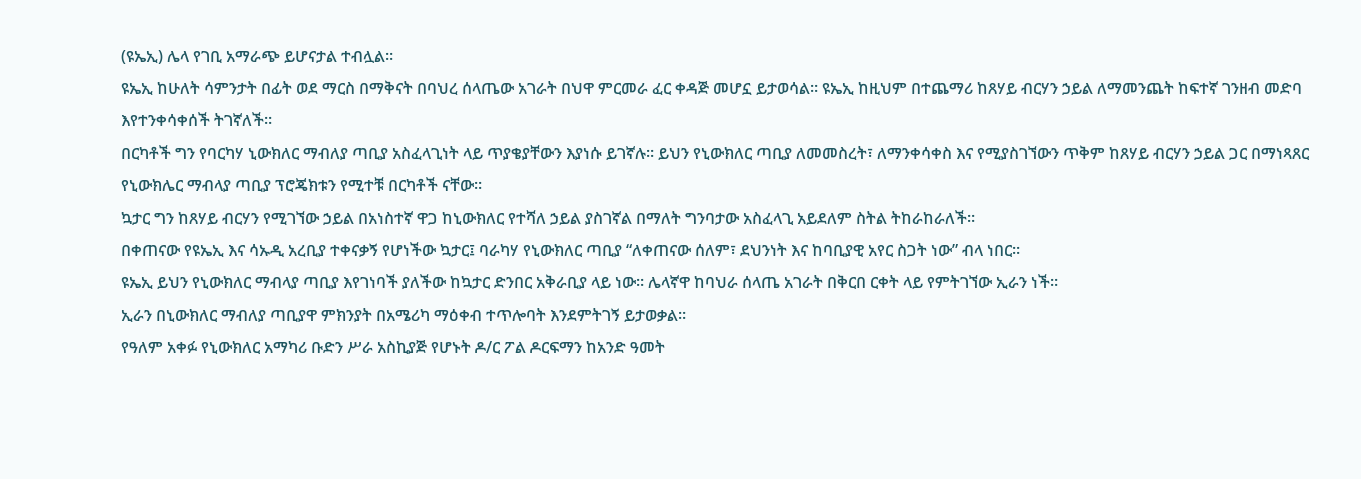(ዩኤኢ) ሌላ የገቢ አማራጭ ይሆናታል ተብሏል።
ዩኤኢ ከሁለት ሳምንታት በፊት ወደ ማርስ በማቅናት በባህረ ሰላጤው አገራት በህዋ ምርመራ ፈር ቀዳጅ መሆኗ ይታወሳል። ዩኤኢ ከዚህም በተጨማሪ ከጸሃይ ብርሃን ኃይል ለማመንጨት ከፍተኛ ገንዘብ መድባ እየተንቀሳቀሰች ትገኛለች።
በርካቶች ግን የባርካሃ ኒውክለር ማብለያ ጣቢያ አስፈላጊነት ላይ ጥያቄያቸውን እያነሱ ይገኛሉ። ይህን የኒውክለር ጣቢያ ለመመስረት፣ ለማንቀሳቀስ እና የሚያስገኘውን ጥቅም ከጸሃይ ብርሃን ኃይል ጋር በማነጻጸር የኒውክሌር ማብላያ ጣቢያ ፕሮጄክቱን የሚተቹ በርካቶች ናቸው።
ኳታር ግን ከጸሃይ ብርሃን የሚገኘው ኃይል በአነስተኛ ዋጋ ከኒውክለር የተሻለ ኃይል ያስገኛል በማለት ግንባታው አስፈላጊ አይደለም ስትል ትከራከራለች።
በቀጠናው የዩኤኢ እና ሳኡዲ አረቢያ ተቀናቃኝ የሆነችው ኳታር፤ ባራካሃ የኒውክለር ጣቢያ “ለቀጠናው ሰለም፣ ደህንነት እና ከባቢያዊ አየር ስጋት ነው” ብላ ነበር።
ዩኤኢ ይህን የኒውክለር ማብላያ ጣቢያ እየገነባች ያለችው ከኳታር ድንበር አቅራቢያ ላይ ነው። ሌላኛዋ ከባህራ ሰላጤ አገራት በቅርበ ርቀት ላይ የምትገኘው ኢራን ነች።
ኢራን በኒውክለር ማብለያ ጣቢያዋ ምክንያት በአሜሪካ ማዕቀብ ተጥሎባት እንደምትገኝ ይታወቃል።
የዓለም አቀፉ የኒውክለር አማካሪ ቡድን ሥራ አስኪያጅ የሆኑት ዶ/ር ፖል ዶርፍማን ከአንድ ዓመት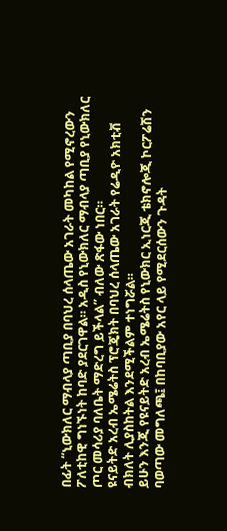በፊት “ኒውክለር ማብላያ ጣቢያ በባህረ ሰላጤው አገራት መካከል የሚኖረውን ፖለቲከዊ ግነኙነት ከባድ ያደርገዋል። አዲስ የኒውክለር ማብላያ ጣቢያ የኒውክለር ጦር መሳሪያ ባለቤት ማድረግ ይችላል” ብለው ጽፋው ነበር።
ዩናይትድ አረብ ኤሜሬትስ ፕሮጄክት በባህረ ሰላጤው አገራት የሬዲዮ አክቲቭ ብክለት ሊያስከትል እንደሚችልም ተነግሯል።
ይሁን እንጂ የዩናይትድ አረብ ኤሜሬትስ የኒውክር ኢነርጂ ቴክኖሎጂ ኮርፖሬሽን ባወጣው መግለጫ፤ በከባቢያው አየር ላይ የሚደርሰውን ጉዳት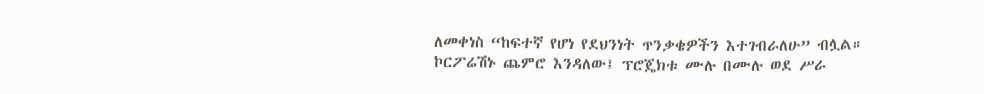ለመቀነስ “ከፍተኛ የሆነ የደህንነት ጥንቃቄዎችን እተገብራለሁ” ብሏል።
ኮርፖሬሽኑ ጨምሮ እንዳለው፤ ፕሮጄክቱ ሙሉ በሙሉ ወደ ሥራ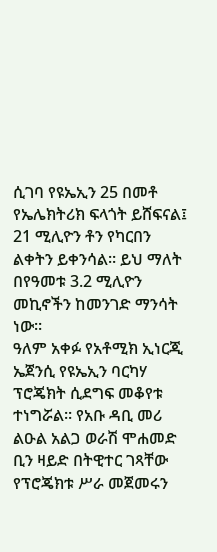ሲገባ የዩኤኢን 25 በመቶ የኤሌክትሪክ ፍላጎት ይሸፍናል፤ 21 ሚሊዮን ቶን የካርበን ልቀትን ይቀንሳል። ይህ ማለት በየዓመቱ 3.2 ሚሊዮን መኪኖችን ከመንገድ ማንሳት ነው።
ዓለም አቀፉ የአቶሚክ ኢነርጂ ኤጀንሲ የዩኤኢን ባርካሃ ፕሮጄክት ሲደግፍ መቆየቱ ተነግሯል። የአቡ ዳቢ መሪ ልዑል አልጋ ወራሽ ሞሐመድ ቢን ዛይድ በትዊተር ገጻቸው የፕሮጄክቱ ሥራ መጀመሩን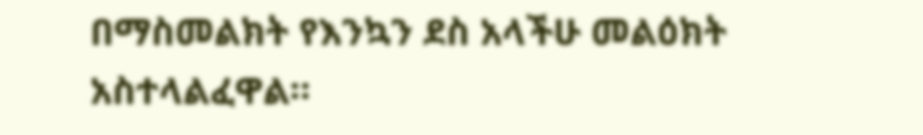በማስመልክት የእንኳን ደስ አላችሁ መልዕክት አስተላልፈዋል።